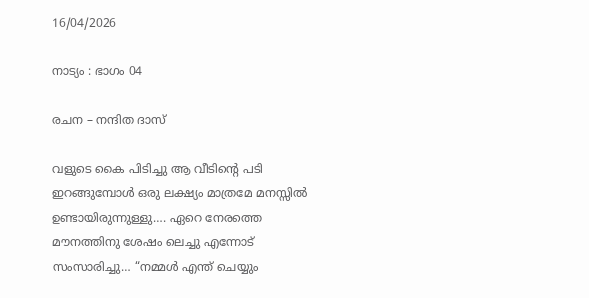16/04/2026

നാട്യം : ഭാഗം 04

രചന – നന്ദിത ദാസ്

വളുടെ കൈ പിടിച്ചു ആ വീടിന്റെ പടി ഇറങ്ങുമ്പോൾ ഒരു ലക്ഷ്യം മാത്രമേ മനസ്സിൽ ഉണ്ടായിരുന്നുള്ളു…. ഏറെ നേരത്തെ മൗനത്തിനു ശേഷം ലെച്ചു എന്നോട് സംസാരിച്ചു… “നമ്മൾ എന്ത് ചെയ്യും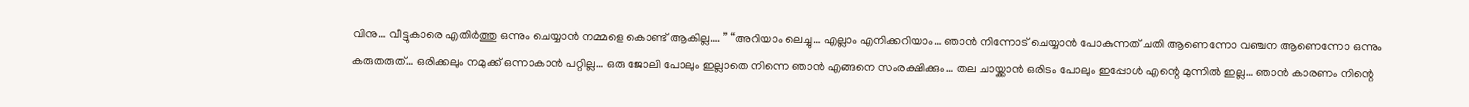വിനു… വീട്ടുകാരെ എതിർത്തു ഒന്നും ചെയ്യാൻ നമ്മളെ കൊണ്ട് ആകില്ല…. ” “അറിയാം ലെച്ചു… എല്ലാം എനിക്കറിയാം… ഞാൻ നിന്നോട് ചെയ്യാൻ പോകുന്നത് ചതി ആണെന്നോ വഞ്ചന ആണെന്നോ ഒന്നും കരുതരുത്… ഒരിക്കലും നമുക്ക് ഒന്നാകാൻ പറ്റില്ല… ഒരു ജോലി പോലും ഇല്ലാതെ നിന്നെ ഞാൻ എങ്ങനെ സംരക്ഷിക്കും… തല ചായ്ക്കാൻ ഒരിടം പോലും ഇപ്പോൾ എന്റെ മുന്നിൽ ഇല്ല… ഞാൻ കാരണം നിന്റെ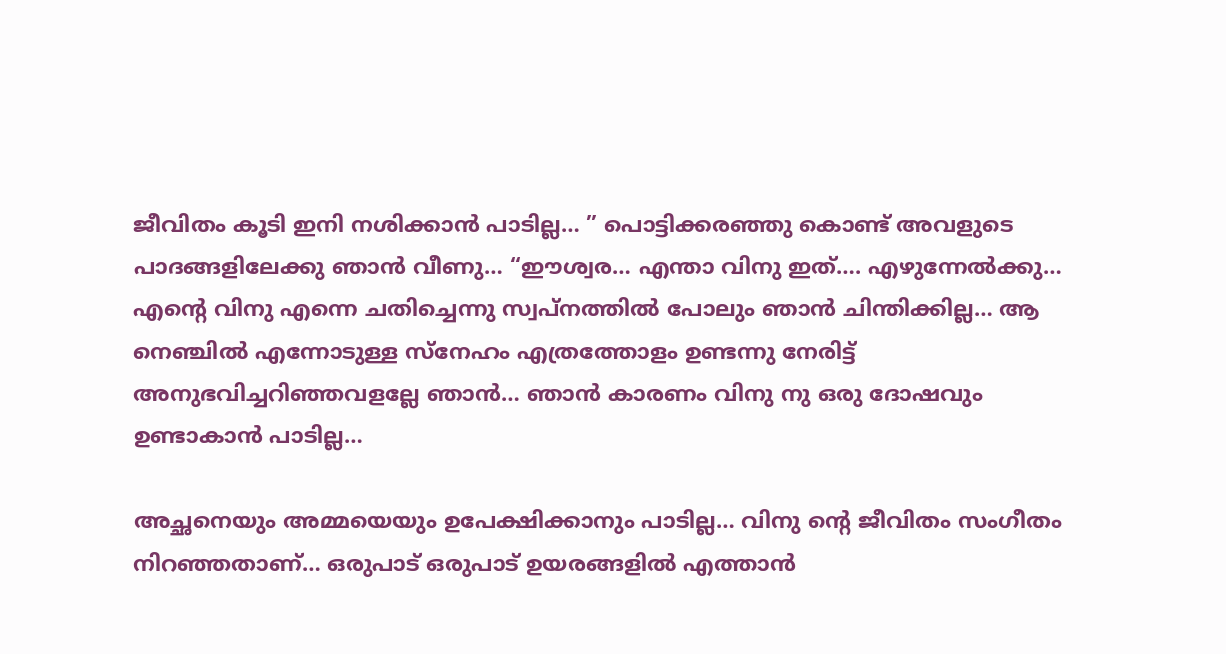ജീവിതം കൂടി ഇനി നശിക്കാൻ പാടില്ല… ” പൊട്ടിക്കരഞ്ഞു കൊണ്ട് അവളുടെ പാദങ്ങളിലേക്കു ഞാൻ വീണു… “ഈശ്വര… എന്താ വിനു ഇത്…. എഴുന്നേൽക്കു… എന്റെ വിനു എന്നെ ചതിച്ചെന്നു സ്വപ്നത്തിൽ പോലും ഞാൻ ചിന്തിക്കില്ല… ആ നെഞ്ചിൽ എന്നോടുള്ള സ്നേഹം എത്രത്തോളം ഉണ്ടന്നു നേരിട്ട് അനുഭവിച്ചറിഞ്ഞവളല്ലേ ഞാൻ… ഞാൻ കാരണം വിനു നു ഒരു ദോഷവും ഉണ്ടാകാൻ പാടില്ല…

അച്ഛനെയും അമ്മയെയും ഉപേക്ഷിക്കാനും പാടില്ല… വിനു ന്റെ ജീവിതം സംഗീതം നിറഞ്ഞതാണ്… ഒരുപാട് ഒരുപാട് ഉയരങ്ങളിൽ എത്താൻ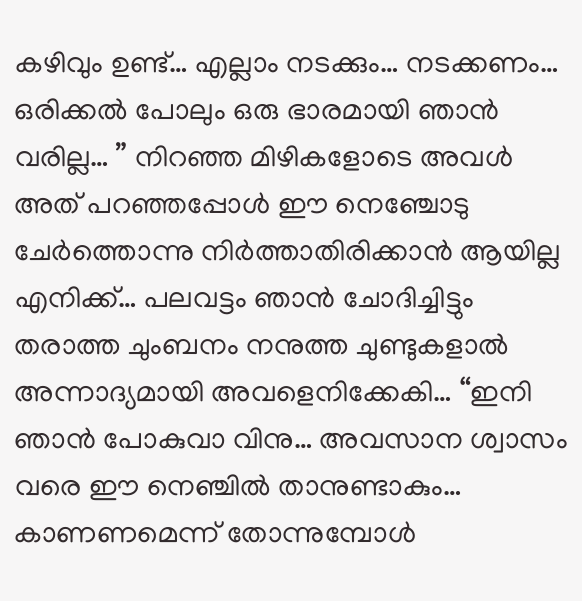കഴിവും ഉണ്ട്… എല്ലാം നടക്കും… നടക്കണം… ഒരിക്കൽ പോലും ഒരു ഭാരമായി ഞാൻ വരില്ല… ” നിറഞ്ഞ മിഴികളോടെ അവൾ അത് പറഞ്ഞപ്പോൾ ഈ നെഞ്ചോടു ചേർത്തൊന്നു നിർത്താതിരിക്കാൻ ആയില്ല എനിക്ക്… പലവട്ടം ഞാൻ ചോദിച്ചിട്ടും തരാത്ത ചുംബനം നനുത്ത ചുണ്ടുകളാൽ അന്നാദ്യമായി അവളെനിക്കേകി… “ഇനി ഞാൻ പോകുവാ വിനു… അവസാന ശ്വാസം വരെ ഈ നെഞ്ചിൽ താനുണ്ടാകും… കാണണമെന്ന് തോന്നുമ്പോൾ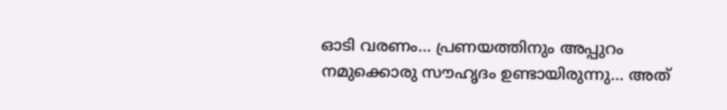ഓടി വരണം… പ്രണയത്തിനും അപ്പുറം നമുക്കൊരു സൗഹൃദം ഉണ്ടായിരുന്നു… അത്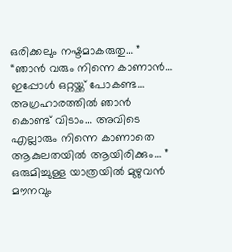ഒരിക്കലും നഷ്ടമാകരുതു… ” “ഞാൻ വരും നിന്നെ കാണാൻ… ഇപ്പോൾ ഒറ്റയ്ക്ക് പോകണ്ട… അഗ്രഹാരത്തിൽ ഞാൻ കൊണ്ട്‌ വിടാം… അവിടെ എല്ലാരും നിന്നെ കാണാതെ ആകുലതയിൽ ആയിരിക്കും… ” ഒരുമിച്ചുള്ള യാത്രയിൽ മുഴുവൻ മൗനവും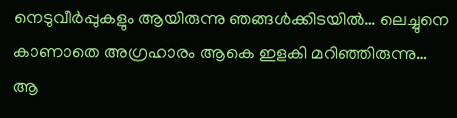നെടുവീർപ്പുകളും ആയിരുന്നു ഞങ്ങൾക്കിടയിൽ… ലെച്ചുനെ കാണാതെ അഗ്രഹാരം ആകെ ഇളകി മറിഞ്ഞിരുന്നു… ആ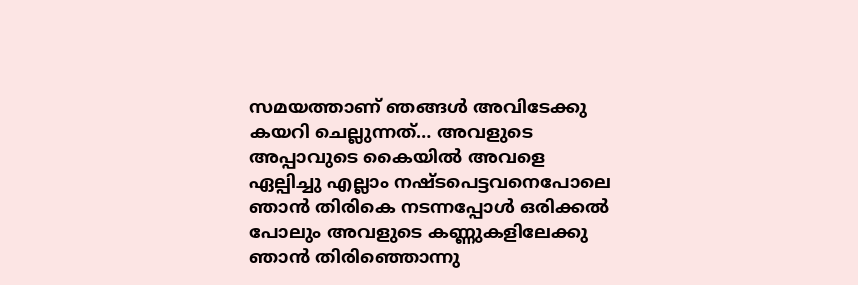സമയത്താണ് ഞങ്ങൾ അവിടേക്കു കയറി ചെല്ലുന്നത്… അവളുടെ അപ്പാവുടെ കൈയിൽ അവളെ ഏല്പിച്ചു എല്ലാം നഷ്ടപെട്ടവനെപോലെ ഞാൻ തിരികെ നടന്നപ്പോൾ ഒരിക്കൽ പോലും അവളുടെ കണ്ണുകളിലേക്കു ഞാൻ തിരിഞ്ഞൊന്നു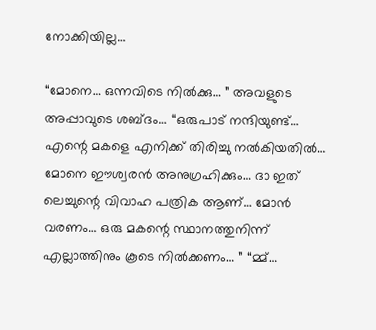നോക്കിയില്ല…

“മോനെ… ഒന്നവിടെ നിൽക്കു… ” അവളുടെ അപ്പാവുടെ ശബ്ദം… “ഒരുപാട് നന്ദിയുണ്ട്… എന്റെ മകളെ എനിക്ക് തിരിച്ചു നൽകിയതിൽ… മോനെ ഈശ്വരൻ അനുഗ്രഹിക്കും… ദാ ഇത് ലെച്ചുന്റെ വിവാഹ പത്രിക ആണ്… മോൻ വരണം… ഒരു മകന്റെ സ്ഥാനത്തുനിന്ന് എല്ലാത്തിനും കൂടെ നിൽക്കണം… ” “മ്മ്…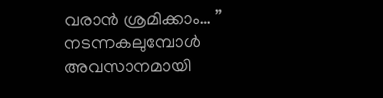വരാൻ ശ്രമിക്കാം… ” നടന്നകലുമ്പോൾ അവസാനമായി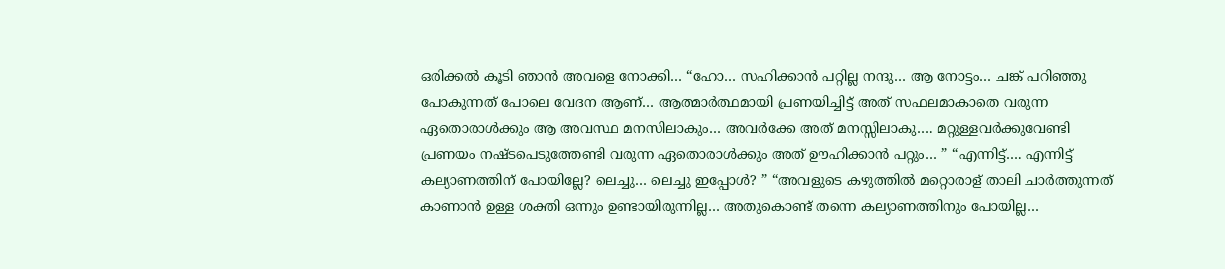ഒരിക്കൽ കൂടി ഞാൻ അവളെ നോക്കി… “ഹോ… സഹിക്കാൻ പറ്റില്ല നന്ദു… ആ നോട്ടം… ചങ്ക് പറിഞ്ഞു പോകുന്നത് പോലെ വേദന ആണ്… ആത്മാർത്ഥമായി പ്രണയിച്ചിട്ട് അത് സഫലമാകാതെ വരുന്ന ഏതൊരാൾക്കും ആ അവസ്ഥ മനസിലാകും… അവർക്കേ അത് മനസ്സിലാകു…. മറ്റുള്ളവർക്കുവേണ്ടി പ്രണയം നഷ്ടപെടുത്തേണ്ടി വരുന്ന ഏതൊരാൾക്കും അത് ഊഹിക്കാൻ പറ്റും… ” “എന്നിട്ട്…. എന്നിട്ട് കല്യാണത്തിന് പോയില്ലേ? ലെച്ചു… ലെച്ചു ഇപ്പോൾ? ” “അവളുടെ കഴുത്തിൽ മറ്റൊരാള് താലി ചാർത്തുന്നത് കാണാൻ ഉള്ള ശക്തി ഒന്നും ഉണ്ടായിരുന്നില്ല… അതുകൊണ്ട് തന്നെ കല്യാണത്തിനും പോയില്ല…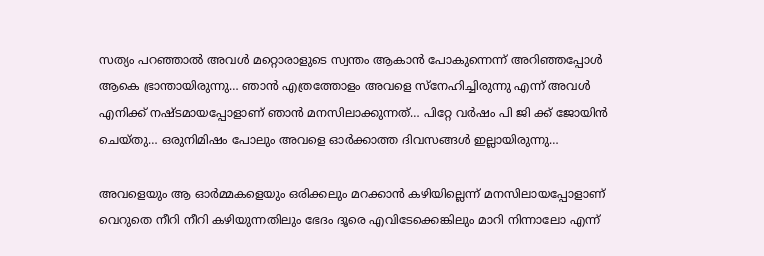സത്യം പറഞ്ഞാൽ അവൾ മറ്റൊരാളുടെ സ്വന്തം ആകാൻ പോകുന്നെന്ന് അറിഞ്ഞപ്പോൾ ആകെ ഭ്രാന്തായിരുന്നു… ഞാൻ എത്രത്തോളം അവളെ സ്നേഹിച്ചിരുന്നു എന്ന് അവൾ എനിക്ക് നഷ്ടമായപ്പോളാണ് ഞാൻ മനസിലാക്കുന്നത്… പിറ്റേ വർഷം പി ജി ക്ക് ജോയിൻ ചെയ്തു… ഒരുനിമിഷം പോലും അവളെ ഓർക്കാത്ത ദിവസങ്ങൾ ഇല്ലായിരുന്നു…

അവളെയും ആ ഓർമ്മകളെയും ഒരിക്കലും മറക്കാൻ കഴിയില്ലെന്ന് മനസിലായപ്പോളാണ് വെറുതെ നീറി നീറി കഴിയുന്നതിലും ഭേദം ദൂരെ എവിടേക്കെങ്കിലും മാറി നിന്നാലോ എന്ന്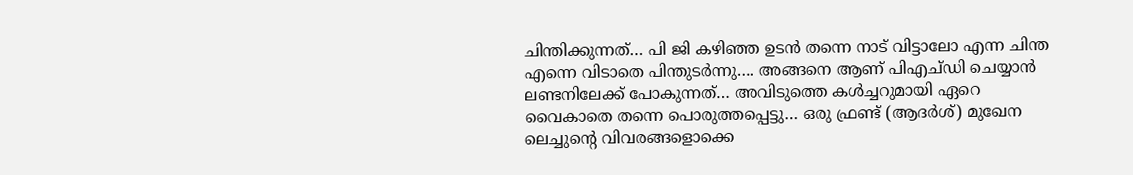ചിന്തിക്കുന്നത്… പി ജി കഴിഞ്ഞ ഉടൻ തന്നെ നാട് വിട്ടാലോ എന്ന ചിന്ത എന്നെ വിടാതെ പിന്തുടർന്നു…. അങ്ങനെ ആണ് പിഎച്ഡി ചെയ്യാൻ ലണ്ടനിലേക്ക് പോകുന്നത്… അവിടുത്തെ കൾച്ചറുമായി ഏറെ വൈകാതെ തന്നെ പൊരുത്തപ്പെട്ടു… ഒരു ഫ്രണ്ട് (ആദർശ്) മുഖേന ലെച്ചുന്റെ വിവരങ്ങളൊക്കെ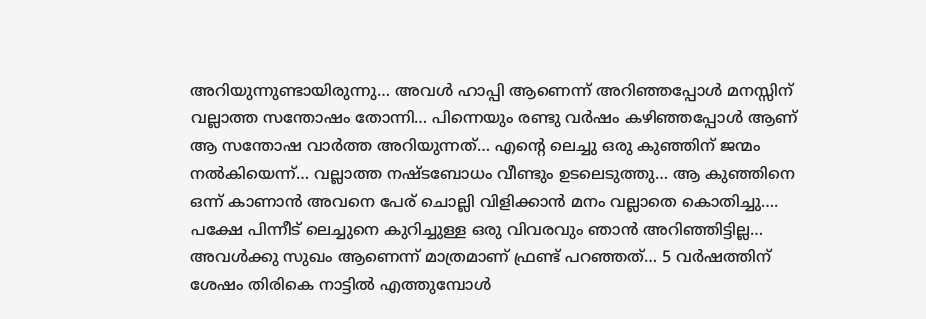അറിയുന്നുണ്ടായിരുന്നു… അവൾ ഹാപ്പി ആണെന്ന് അറിഞ്ഞപ്പോൾ മനസ്സിന് വല്ലാത്ത സന്തോഷം തോന്നി… പിന്നെയും രണ്ടു വർഷം കഴിഞ്ഞപ്പോൾ ആണ് ആ സന്തോഷ വാർത്ത അറിയുന്നത്… എന്റെ ലെച്ചു ഒരു കുഞ്ഞിന് ജന്മം നൽകിയെന്ന്… വല്ലാത്ത നഷ്ടബോധം വീണ്ടും ഉടലെടുത്തു… ആ കുഞ്ഞിനെ ഒന്ന് കാണാൻ അവനെ പേര് ചൊല്ലി വിളിക്കാൻ മനം വല്ലാതെ കൊതിച്ചു…. പക്ഷേ പിന്നീട് ലെച്ചുനെ കുറിച്ചുള്ള ഒരു വിവരവും ഞാൻ അറിഞ്ഞിട്ടില്ല… അവൾക്കു സുഖം ആണെന്ന് മാത്രമാണ് ഫ്രണ്ട്‌ പറഞ്ഞത്… 5 വർഷത്തിന് ശേഷം തിരികെ നാട്ടിൽ എത്തുമ്പോൾ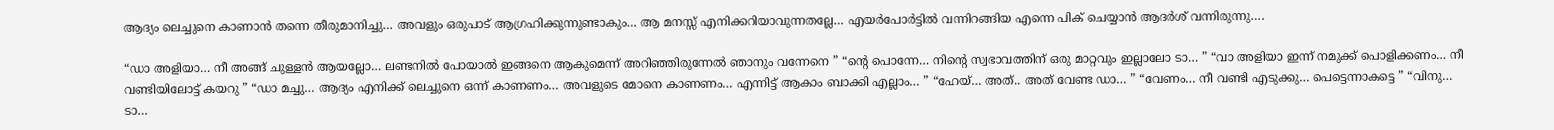ആദ്യം ലെച്ചുനെ കാണാൻ തന്നെ തീരുമാനിച്ചു… അവളും ഒരുപാട് ആഗ്രഹിക്കുന്നുണ്ടാകും… ആ മനസ്സ് എനിക്കറിയാവുന്നതല്ലേ… എയർപോർട്ടിൽ വന്നിറങ്ങിയ എന്നെ പിക് ചെയ്യാൻ ആദർശ് വന്നിരുന്നു….

“ഡാ അളിയാ… നീ അങ്ങ് ചുള്ളൻ ആയല്ലോ… ലണ്ടനിൽ പോയാൽ ഇങ്ങനെ ആകുമെന്ന് അറിഞ്ഞിരുന്നേൽ ഞാനും വന്നേനെ ” “ന്റെ പൊന്നേ… നിന്റെ സ്വഭാവത്തിന് ഒരു മാറ്റവും ഇല്ലാലോ ടാ… ” “വാ അളിയാ ഇന്ന് നമുക്ക് പൊളിക്കണം… നീ വണ്ടിയിലോട്ട് കയറു ” “ഡാ മച്ചു… ആദ്യം എനിക്ക് ലെച്ചുനെ ഒന്ന് കാണണം… അവളുടെ മോനെ കാണണം… എന്നിട്ട് ആകാം ബാക്കി എല്ലാം… ” “ഹേയ്… അത്.. അത് വേണ്ട ഡാ… ” “വേണം… നീ വണ്ടി എടുക്കു… പെട്ടെന്നാകട്ടെ ” “വിനു… ടാ…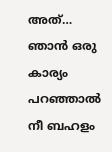അത്… ഞാൻ ഒരു കാര്യം പറഞ്ഞാൽ നീ ബഹളം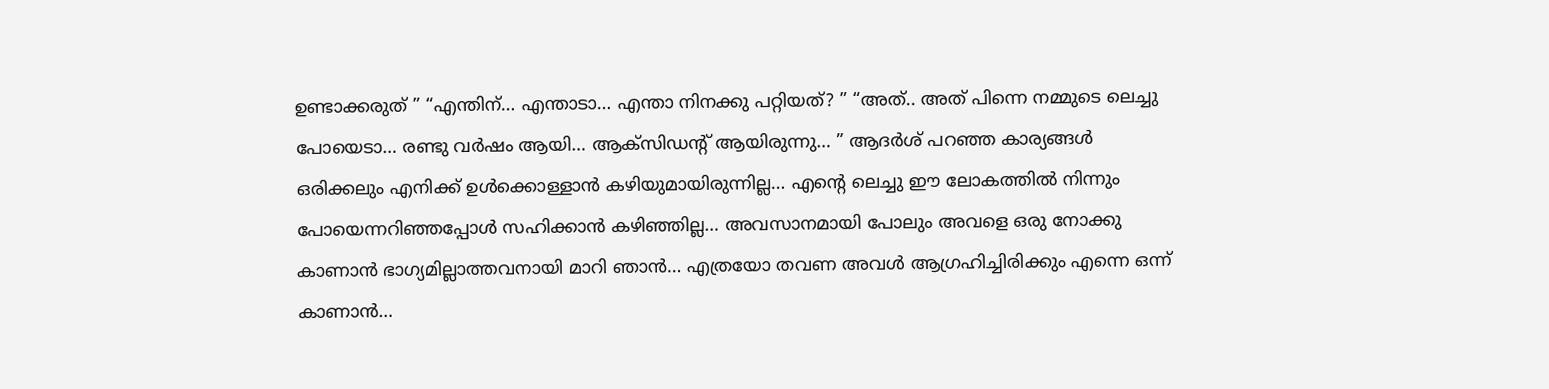ഉണ്ടാക്കരുത് ” “എന്തിന്… എന്താടാ… എന്താ നിനക്കു പറ്റിയത്? ” “അത്.. അത് പിന്നെ നമ്മുടെ ലെച്ചു പോയെടാ… രണ്ടു വർഷം ആയി… ആക്‌സിഡന്റ് ആയിരുന്നു… ” ആദർശ് പറഞ്ഞ കാര്യങ്ങൾ ഒരിക്കലും എനിക്ക് ഉൾക്കൊള്ളാൻ കഴിയുമായിരുന്നില്ല… എന്റെ ലെച്ചു ഈ ലോകത്തിൽ നിന്നും പോയെന്നറിഞ്ഞപ്പോൾ സഹിക്കാൻ കഴിഞ്ഞില്ല… അവസാനമായി പോലും അവളെ ഒരു നോക്കു കാണാൻ ഭാഗ്യമില്ലാത്തവനായി മാറി ഞാൻ… എത്രയോ തവണ അവൾ ആഗ്രഹിച്ചിരിക്കും എന്നെ ഒന്ന് കാണാൻ…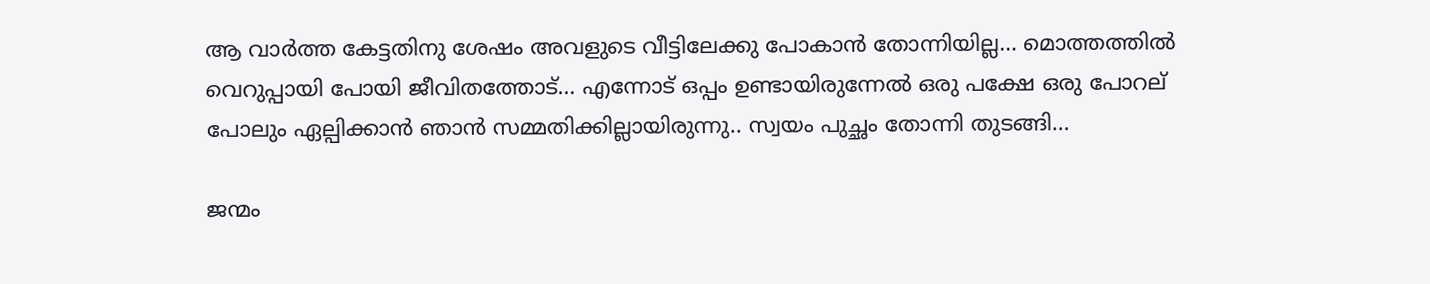ആ വാർത്ത കേട്ടതിനു ശേഷം അവളുടെ വീട്ടിലേക്കു പോകാൻ തോന്നിയില്ല… മൊത്തത്തിൽ വെറുപ്പായി പോയി ജീവിതത്തോട്… എന്നോട് ഒപ്പം ഉണ്ടായിരുന്നേൽ ഒരു പക്ഷേ ഒരു പോറല് പോലും ഏല്പിക്കാൻ ഞാൻ സമ്മതിക്കില്ലായിരുന്നു.. സ്വയം പുച്ഛം തോന്നി തുടങ്ങി…

ജന്മം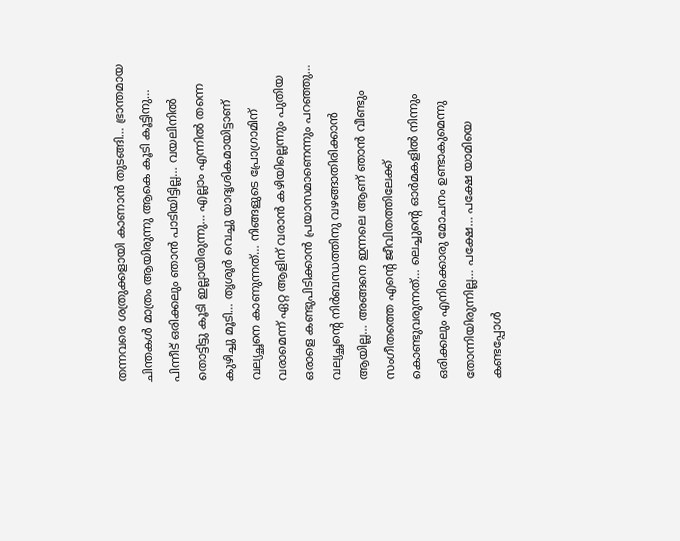തന്നവരെ ശത്രുക്കളായി കാണാൻ തുടങ്ങി… ഭ്രാന്തമായ ചിന്തകൾ മാത്രം ആയിരുന്നു ആകെ കൂടി കൂട്ടിനു… പിന്നീട് ഒരിക്കലും ഞാൻ പാടിയിട്ടില്ല… വയലിനിൽ തൊട്ടിട്ടു കൂടി ഇല്ലായിരുന്നു… എല്ലാം എന്നിൽ തന്നെ കുഴിച്ചു മൂടി… തൃശൂർ വെച്ചു യാദൃശികമായിട്ടാണ് വല്യച്ഛനെ കാണുന്നത്… നിങ്ങളുടെ പ്രോഗ്രാമിന് വരാമെന്ന് ഏറ്റ ആളിന് വരാൻ കഴിയില്ലെന്നും പുതിയ ഒരാളെ കണ്ടുപിടിക്കാൻ പ്രയാസമാണെന്നും പറഞ്ഞു… വല്യച്ഛന്റെ നിർബന്ധത്തിനു വഴങ്ങാതിരിക്കാൻ ആയില്ല… അങ്ങനെ ഇന്നലെ ആണ് ഞാൻ വീണ്ടും സംഗീതത്തെ എന്റെ ജീവിതത്തിലേക്ക് കൊണ്ടുവരുന്നത്… ലെച്ചുന്റെ ഓർമകളിൽ നിന്നും ഒരിക്കലും എനിക്കൊരു മോചനം ഉണ്ടാകുമെന്നു തോന്നിയിരുന്നില്ല… പക്ഷേ… പക്ഷേ യാമിയെ കണ്ടപ്പോൾ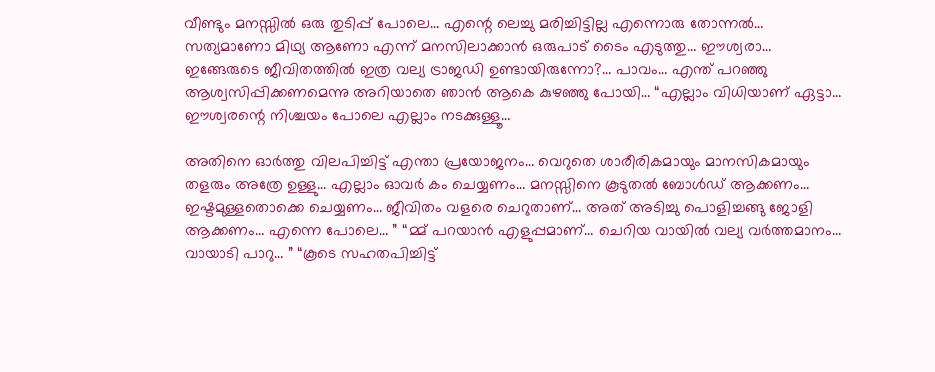വീണ്ടും മനസ്സിൽ ഒരു തുടിപ്പ് പോലെ… എന്റെ ലെച്ചു മരിച്ചിട്ടില്ല എന്നൊരു തോന്നൽ… സത്യമാണോ മിഥ്യ ആണോ എന്ന് മനസിലാക്കാൻ ഒരുപാട് ടൈം എടുത്തു… ഈശ്വരാ… ഇങ്ങേരുടെ ജീവിതത്തിൽ ഇത്ര വല്യ ട്രാജഡി ഉണ്ടായിരുന്നോ?… പാവം… എന്ത് പറഞ്ഞു ആശ്വസിപ്പിക്കണമെന്നു അറിയാതെ ഞാൻ ആകെ കുഴഞ്ഞു പോയി… “എല്ലാം വിധിയാണ് ഏട്ടാ… ഈശ്വരന്റെ നിശ്ചയം പോലെ എല്ലാം നടക്കുള്ളൂ…

അതിനെ ഓർത്തു വിലപിച്ചിട്ട് എന്താ പ്രയോജനം… വെറുതെ ശാരീരികമായും മാനസികമായും തളരും അത്രേ ഉള്ളു… എല്ലാം ഓവർ കം ചെയ്യണം… മനസ്സിനെ കൂടുതൽ ബോൾഡ് ആക്കണം… ഇഷ്ടമുള്ളതൊക്കെ ചെയ്യണം… ജീവിതം വളരെ ചെറുതാണ്… അത് അടിച്ചു പൊളിച്ചങ്ങു ജോളി ആക്കണം… എന്നെ പോലെ… ” “മ്മ് പറയാൻ എളുപ്പമാണ്… ചെറിയ വായിൽ വല്യ വർത്തമാനം… വായാടി പാറു… ” “കൂടെ സഹതപിച്ചിട്ട്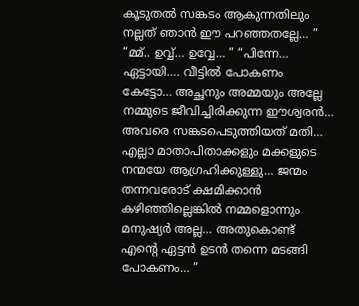കൂടുതൽ സങ്കടം ആകുന്നതിലും നല്ലത് ഞാൻ ഈ പറഞ്ഞതല്ലേ… ” “മ്മ്.. ഉവ്വ്… ഉവ്വേ… ” “പിന്നേ… ഏട്ടായി…. വീട്ടിൽ പോകണം കേട്ടോ… അച്ഛനും അമ്മയും അല്ലേ നമ്മുടെ ജീവിച്ചിരിക്കുന്ന ഈശ്വരൻ… അവരെ സങ്കടപെടുത്തിയത് മതി… എല്ലാ മാതാപിതാക്കളും മക്കളുടെ നന്മയേ ആഗ്രഹിക്കുള്ളു… ജന്മം തന്നവരോട് ക്ഷമിക്കാൻ കഴിഞ്ഞില്ലെങ്കിൽ നമ്മളൊന്നും മനുഷ്യർ അല്ല… അതുകൊണ്ട് എന്റെ ഏട്ടൻ ഉടൻ തന്നെ മടങ്ങി പോകണം… ”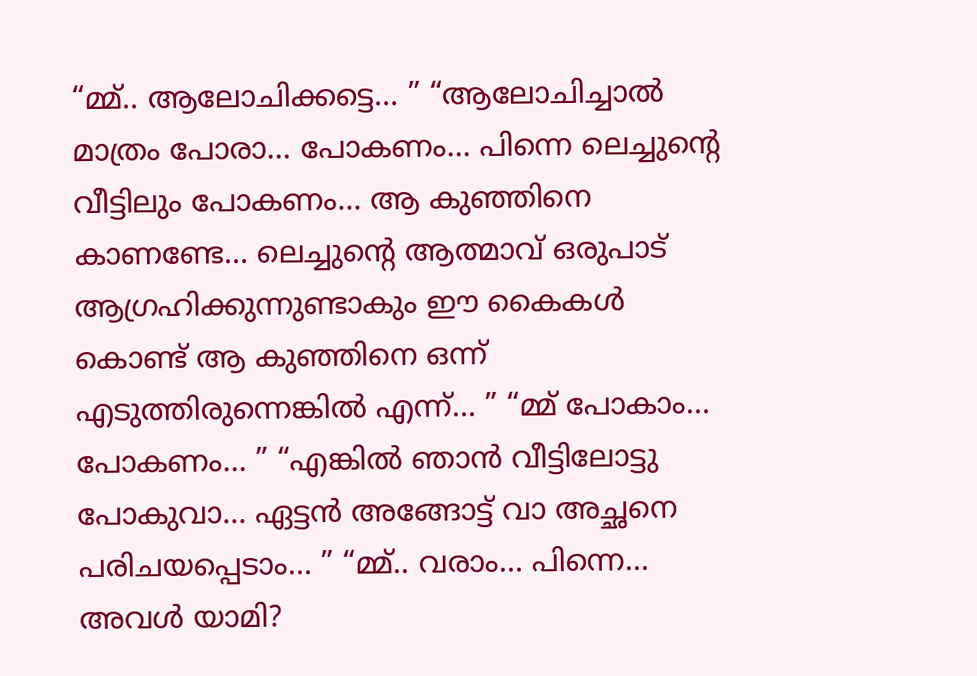“മ്മ്.. ആലോചിക്കട്ടെ… ” “ആലോചിച്ചാൽ മാത്രം പോരാ… പോകണം… പിന്നെ ലെച്ചുന്റെ വീട്ടിലും പോകണം… ആ കുഞ്ഞിനെ കാണണ്ടേ… ലെച്ചുന്റെ ആത്മാവ് ഒരുപാട് ആഗ്രഹിക്കുന്നുണ്ടാകും ഈ കൈകൾ കൊണ്ട് ആ കുഞ്ഞിനെ ഒന്ന് എടുത്തിരുന്നെങ്കിൽ എന്ന്… ” “മ്മ് പോകാം… പോകണം… ” “എങ്കിൽ ഞാൻ വീട്ടിലോട്ടു പോകുവാ… ഏട്ടൻ അങ്ങോട്ട്‌ വാ അച്ഛനെ പരിചയപ്പെടാം… ” “മ്മ്.. വരാം… പിന്നെ… അവൾ യാമി?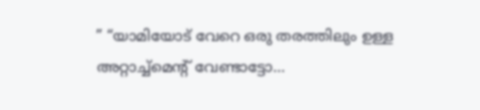” “യാമിയോട് വേറെ ഒരു തരത്തിലും ഉള്ള അറ്റാച്ച്മെന്റ് വേണ്ടാട്ടോ…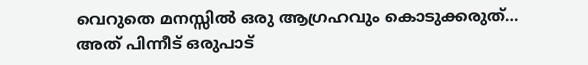വെറുതെ മനസ്സിൽ ഒരു ആഗ്രഹവും കൊടുക്കരുത്… അത് പിന്നീട് ഒരുപാട്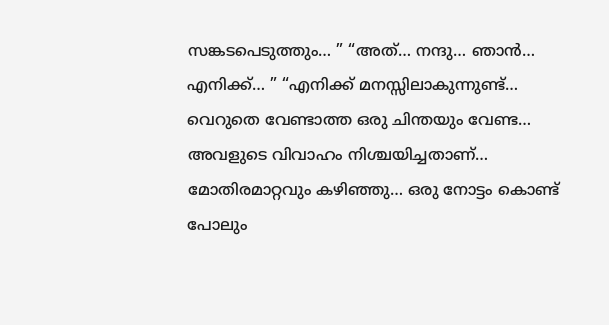സങ്കടപെടുത്തും… ” “അത്… നന്ദു… ഞാൻ… എനിക്ക്… ” “എനിക്ക് മനസ്സിലാകുന്നുണ്ട്… വെറുതെ വേണ്ടാത്ത ഒരു ചിന്തയും വേണ്ട… അവളുടെ വിവാഹം നിശ്ചയിച്ചതാണ്… മോതിരമാറ്റവും കഴിഞ്ഞു… ഒരു നോട്ടം കൊണ്ട് പോലും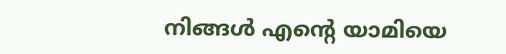നിങ്ങൾ എന്റെ യാമിയെ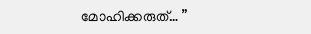മോഹിക്കരുത്… ”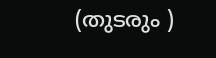(തുടരും )